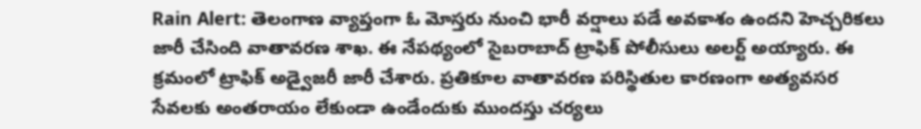Rain Alert: తెలంగాణ వ్యాప్తంగా ఓ మోస్తరు నుంచి భారీ వర్షాలు పడే అవకాశం ఉందని హెచ్చరికలు జారీ చేసింది వాతావరణ శాఖ. ఈ నేపథ్యంలో సైబరాబాద్ ట్రాఫిక్ పోలీసులు అలర్ట్ అయ్యారు. ఈ క్రమంలో ట్రాఫిక్ అడ్వైజరీ జారీ చేశారు. ప్రతికూల వాతావరణ పరిస్థితుల కారణంగా అత్యవసర సేవలకు అంతరాయం లేకుండా ఉండేందుకు ముందస్తు చర్యలు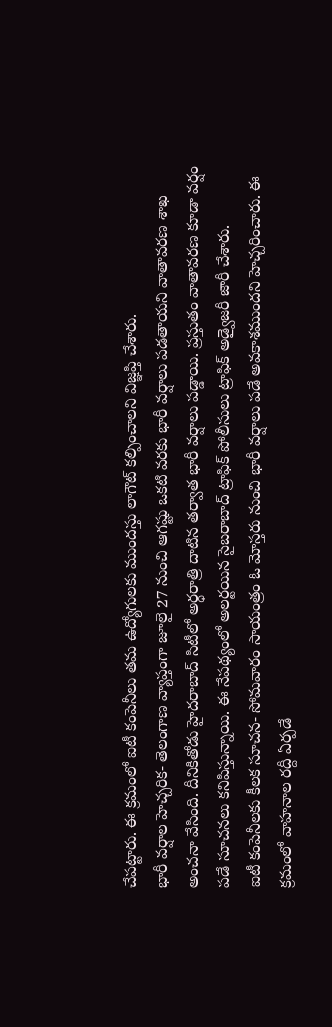చేపట్టారు. ఈ క్రమంలో ఐటీ కంపెనీలు తమ ఉద్యోగులకు ముందస్తు లాగౌట్ కల్పించాలని విజ్ఞప్తి చేశారు.
భారీ వర్షాల హెచ్చరిక- తెలంగాణ వ్యాప్తంగా జూలై 27 నుంచి ఆగష్టు ఒకటి వరకు భారీ వర్షాలు పడతాయని వాతావరణ శాఖ అంచనా వేసింది. దీనికితోడు హైదరాబాద్ సిటీలో అర్ధరాత్రి దాటిన తర్వాత భారీ వర్షాలు పడ్డాయి. ప్రస్తుతం వాతావరణ కూడా వర్షం పడే సూచనలు కనిపిస్తున్నాయి. ఈ నేపథ్యంలో అలర్టయిన సైబరాబాద్ ట్రాఫిక్ పోలీసులు ట్రాఫిక్ అడ్వైజరీ జారీ చేశారు.
ఐటీ కంపెనీలకు కీలక సూచన- సోమవారం సాయంత్రం ఓ మోస్తరు నుంచి భారీ వర్షాలు పడే అవకాశముందని హెచ్చరించారు. ఈ క్రమంలో వాహనాల రద్దీ ఏర్పడే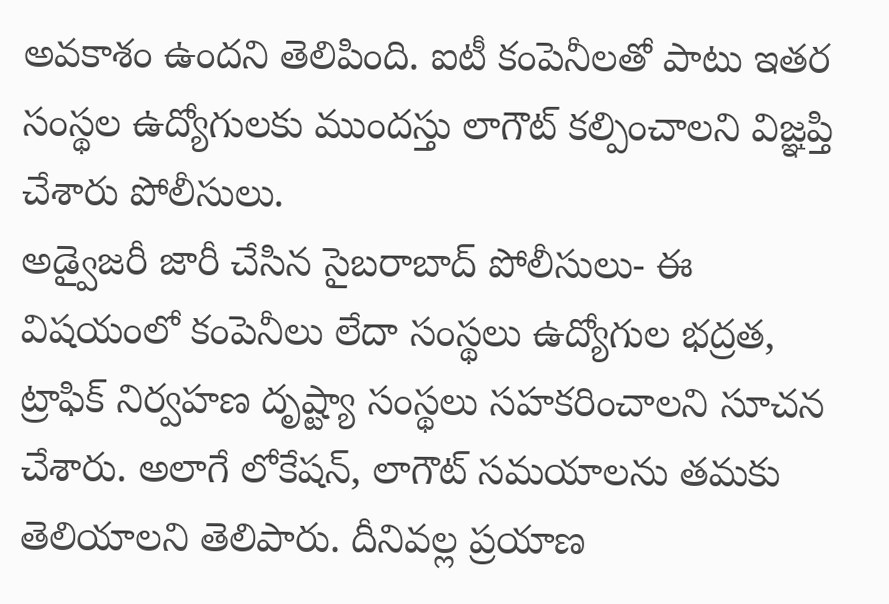అవకాశం ఉందని తెలిపింది. ఐటీ కంపెనీలతో పాటు ఇతర సంస్థల ఉద్యోగులకు ముందస్తు లాగౌట్ కల్పించాలని విజ్ఞప్తి చేశారు పోలీసులు.
అడ్వైజరీ జారీ చేసిన సైబరాబాద్ పోలీసులు- ఈ విషయంలో కంపెనీలు లేదా సంస్థలు ఉద్యోగుల భద్రత, ట్రాఫిక్ నిర్వహణ దృష్ట్యా సంస్థలు సహకరించాలని సూచన చేశారు. అలాగే లోకేషన్, లాగౌట్ సమయాలను తమకు తెలియాలని తెలిపారు. దీనివల్ల ప్రయాణ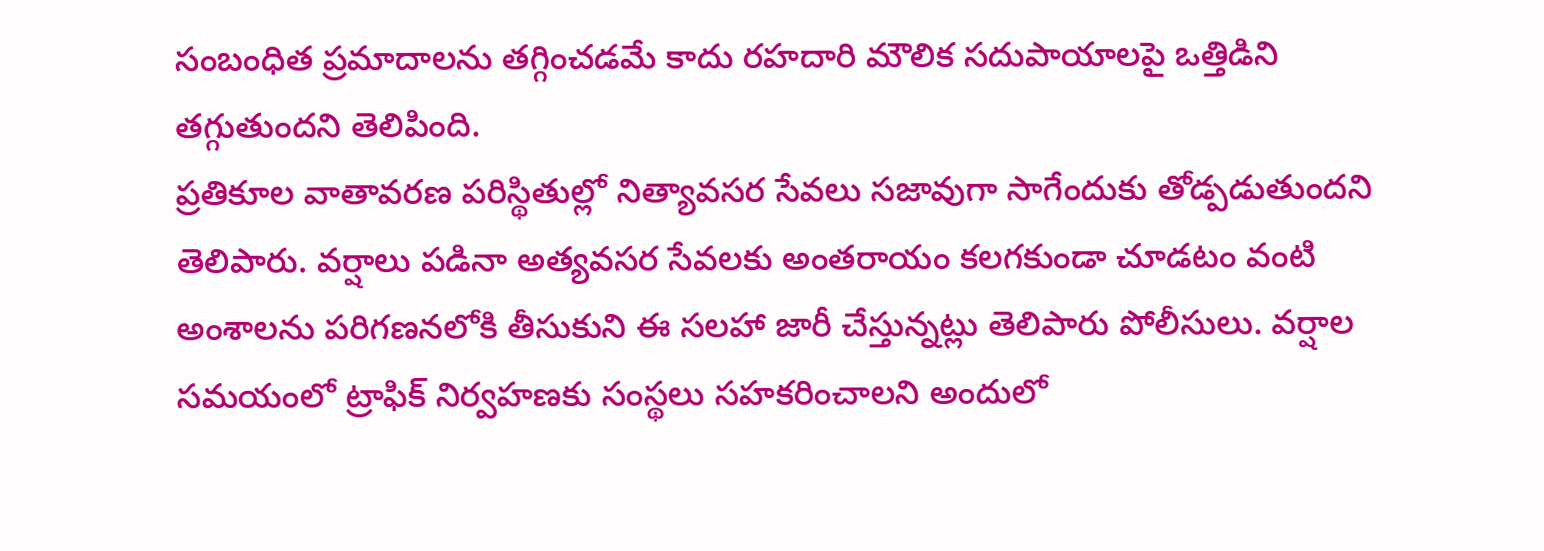సంబంధిత ప్రమాదాలను తగ్గించడమే కాదు రహదారి మౌలిక సదుపాయాలపై ఒత్తిడిని తగ్గుతుందని తెలిపింది.
ప్రతికూల వాతావరణ పరిస్థితుల్లో నిత్యావసర సేవలు సజావుగా సాగేందుకు తోడ్పడుతుందని తెలిపారు. వర్షాలు పడినా అత్యవసర సేవలకు అంతరాయం కలగకుండా చూడటం వంటి అంశాలను పరిగణనలోకి తీసుకుని ఈ సలహా జారీ చేస్తున్నట్లు తెలిపారు పోలీసులు. వర్షాల సమయంలో ట్రాఫిక్ నిర్వహణకు సంస్థలు సహకరించాలని అందులో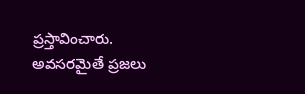ప్రస్తావించారు. అవసరమైతే ప్రజలు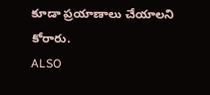కూడా ప్రయాణాలు చేయాలని కోరారు.
ALSO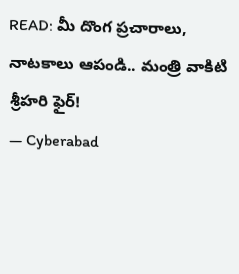READ: మీ దొంగ ప్రచారాలు, నాటకాలు ఆపండి.. మంత్రి వాకిటి శ్రీహరి ఫైర్!
— Cyberabad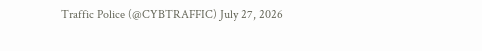Traffic Police (@CYBTRAFFIC) July 27, 2026